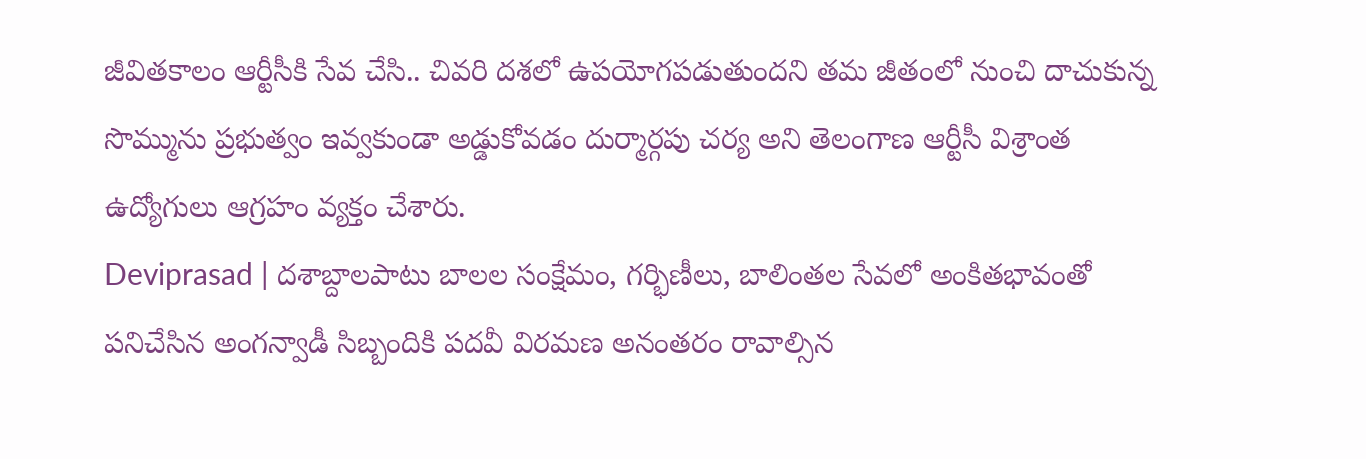జీవితకాలం ఆర్టీసీకి సేవ చేసి.. చివరి దశలో ఉపయోగపడుతుందని తమ జీతంలో నుంచి దాచుకున్న సొమ్మును ప్రభుత్వం ఇవ్వకుండా అడ్డుకోవడం దుర్మార్గపు చర్య అని తెలంగాణ ఆర్టీసీ విశ్రాంత ఉద్యోగులు ఆగ్రహం వ్యక్తం చేశారు.
Deviprasad | దశాబ్దాలపాటు బాలల సంక్షేమం, గర్భిణీలు, బాలింతల సేవలో అంకితభావంతో పనిచేసిన అంగన్వాడీ సిబ్బందికి పదవీ విరమణ అనంతరం రావాల్సిన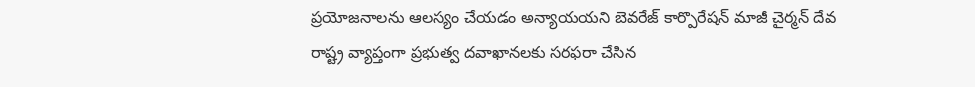ప్రయోజనాలను ఆలస్యం చేయడం అన్యాయయని బెవరేజ్ కార్పొరేషన్ మాజీ చైర్మన్ దేవ
రాష్ట్ర వ్యాప్తంగా ప్రభుత్వ దవాఖానలకు సరఫరా చేసిన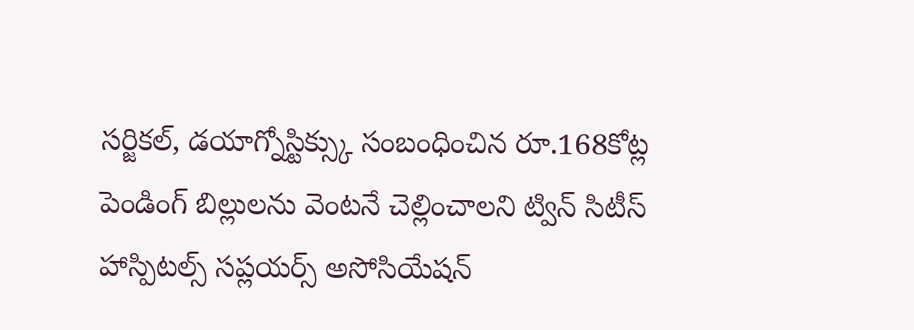సర్జికల్, డయాగ్నోస్టిక్స్కు సంబంధించిన రూ.168కోట్ల పెండింగ్ బిల్లులను వెంటనే చెల్లించాలని ట్విన్ సిటీస్ హాస్పిటల్స్ సప్లయర్స్ అసోసియేషన్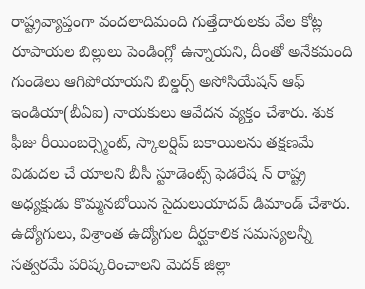రాష్ట్రవ్యాప్తంగా వందలాదిమంది గుత్తేదారులకు వేల కోట్ల రూపాయల బిల్లులు పెండింగ్లో ఉన్నాయని, దీంతో అనేకమంది గుండెలు ఆగిపోయాయని బిల్డర్స్ అసోసియేషన్ ఆఫ్ ఇండియా(బీఏఐ) నాయకులు ఆవేదన వ్యక్తం చేశారు. శుక
ఫీజు రీయింబర్స్మెంట్, స్కాలర్షిప్ బకాయిలను తక్షణమే విడుదల చే యాలని బీసీ స్టూడెంట్స్ ఫెడరేష న్ రాష్ట్ర అధ్యక్షుడు కొమ్మనబోయిన సైదులుయాదవ్ డిమాండ్ చేశారు.
ఉద్యోగులు, విశ్రాంత ఉద్యోగుల దీర్ఘకాలిక సమస్యలన్నీ సత్వరమే పరిష్కరించాలని మెదక్ జిల్లా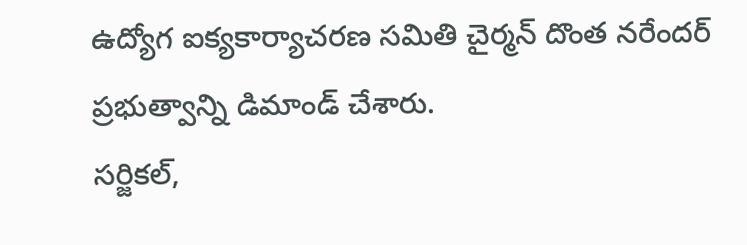ఉద్యోగ ఐక్యకార్యాచరణ సమితి చైర్మన్ దొంత నరేందర్ ప్రభుత్వాన్ని డిమాండ్ చేశారు.
సర్జికల్,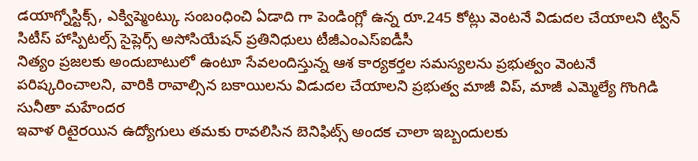డయాగ్నోస్టిక్స్, ఎక్విప్మెంట్కు సంబంధించి ఏడాది గా పెండింగ్లో ఉన్న రూ.245 కోట్లు వెంటనే విడుదల చేయాలని ట్విన్ సిటీస్ హాస్పిటల్స్ సైప్లెర్స్ అసోసియేషన్ ప్రతినిధులు టీజీఎంఎస్ఐడీసీ
నిత్యం ప్రజలకు అందుబాటులో ఉంటూ సేవలందిస్తున్న ఆశ కార్యకర్తల సమస్యలను ప్రభుత్వం వెంటనే పరిష్కరించాలని, వారికి రావాల్సిన బకాయిలను విడుదల చేయాలని ప్రభుత్వ మాజీ విప్, మాజీ ఎమ్మెల్యే గొంగిడి సునీతా మహేందర
ఇవాళ రిటైరయిన ఉద్యోగులు తమకు రావలిసిన బెనిఫిట్స్ అందక చాలా ఇబ్బందులకు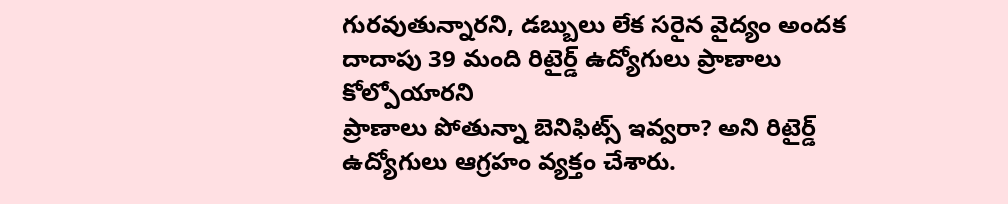గురవుతున్నారని, డబ్బులు లేక సరైన వైద్యం అందక దాదాపు 39 మంది రిటైర్డ్ ఉద్యోగులు ప్రాణాలు కోల్పోయారని
ప్రాణాలు పోతున్నా బెనిఫిట్స్ ఇవ్వరా? అని రిటైర్డ్ ఉద్యోగులు ఆగ్రహం వ్యక్తం చేశారు.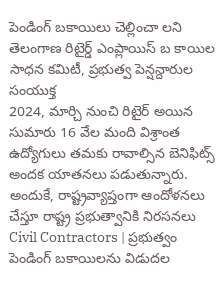పెండింగ్ బకాయిలు చెల్లించా లని తెలంగాణ రిటైర్డ్ ఎంప్లాయిస్ బ కాయిల సాధన కమిటీ, ప్రభుత్వ పెన్షన్దారుల సంయుక్త
2024, మార్చి నుంచి రిటైర్ అయిన సుమారు 16 వేల మంది విశ్రాంత ఉద్యోగులు తమకు రావాల్సిన బెనిఫిట్స్ అందక యాతనలు పడుతున్నారు. అందుకే, రాష్ట్రవ్యాప్తంగా ఆందోళనలు చేస్తూ రాష్ట్ర ప్రభుత్వానికి నిరసనలు
Civil Contractors | ప్రభుత్వం పెండింగ్ బకాయిలను విడుదల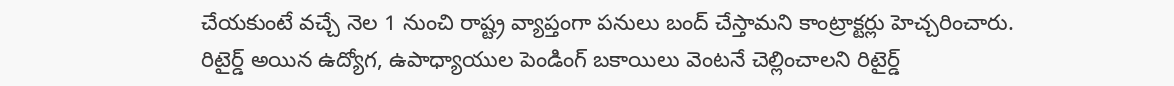చేయకుంటే వచ్చే నెల 1 నుంచి రాష్ట్ర వ్యాప్తంగా పనులు బంద్ చేస్తామని కాంట్రాక్టర్లు హెచ్చరించారు.
రిటైర్డ్ అయిన ఉద్యోగ, ఉపాధ్యాయుల పెండింగ్ బకాయిలు వెంటనే చెల్లించాలని రిటైర్డ్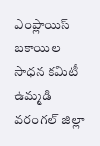ఎంప్లాయిస్ బకాయిల సాధన కమిటీ ఉమ్మడి వరంగల్ జిల్లా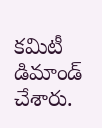కమిటీ డిమాండ్ చేశారు.